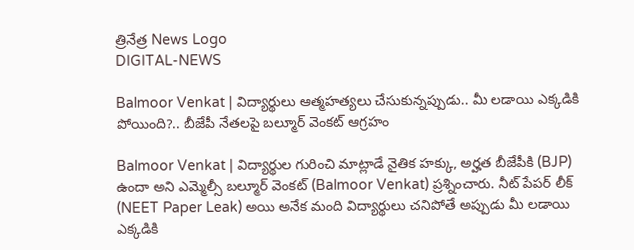త్రినేత్ర News Logo
DIGITAL-NEWS

Balmoor Venkat | విద్యార్థులు ఆత్మ‌హ‌త్య‌లు చేసుకున్న‌ప్పుడు.. మీ ల‌డాయి ఎక్క‌డికి పోయింది?.. బీజేపీ నేత‌ల‌పై బ‌ల్మూర్ వెంక‌ట్ ఆగ్ర‌హం

Balmoor Venkat | విద్యార్థుల గురించి మాట్లాడే నైతిక హక్కు, అర్హత బీజేపీకి (BJP) ఉందా అని ఎమ్మెల్సీ బ‌ల్మూర్ వెంక‌ట్ (Balmoor Venkat) ప్ర‌శ్నించారు. నీట్ పేపర్ లీక్ (NEET Paper Leak) అయి అనేక మంది విద్యార్థులు చనిపోతే అప్పుడు మీ లడాయి ఎక్కడికి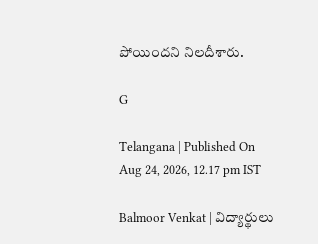పోయింద‌ని నిల‌దీశారు.

G

Telangana | Published On Aug 24, 2026, 12.17 pm IST

Balmoor Venkat | విద్యార్థులు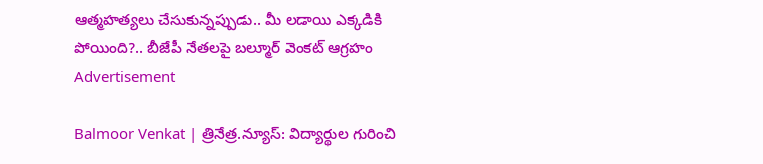ఆత్మ‌హ‌త్య‌లు చేసుకున్న‌ప్పుడు.. మీ ల‌డాయి ఎక్క‌డికి పోయింది?.. బీజేపీ నేత‌ల‌పై బ‌ల్మూర్ వెంక‌ట్ ఆగ్ర‌హం
Advertisement

Balmoor Venkat | త్రినేత్ర‌.న్యూస్‌: విద్యార్థుల గురించి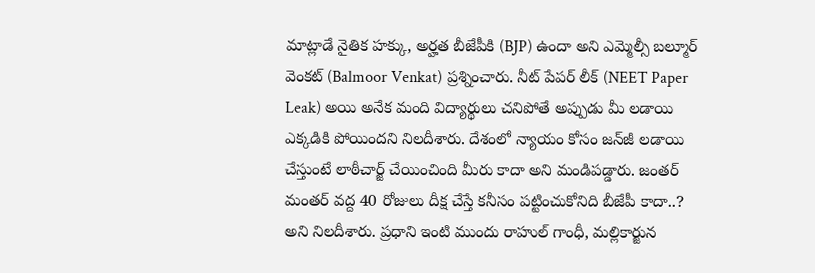మాట్లాడే నైతిక హక్కు, అర్హత బీజేపీకి (BJP) ఉందా అని ఎమ్మెల్సీ బ‌ల్మూర్ వెంక‌ట్ (Balmoor Venkat) ప్ర‌శ్నించారు. నీట్ పేపర్ లీక్ (NEET Paper Leak) అయి అనేక మంది విద్యార్థులు చనిపోతే అప్పుడు మీ లడాయి ఎక్కడికి పోయింద‌ని నిల‌దీశారు. దేశంలో న్యాయం కోసం జన్‌జీ లడాయి చేస్తుంటే లాఠీచార్జ్ చేయించింది మీరు కాదా అని మండిప‌డ్డారు. జంతర్ మంతర్ వ‌ద్ద‌ 40 రోజులు దీక్ష చేస్తే కనీసం పట్టించుకోనిది బీజేపీ కాదా..? అని నిల‌దీశారు. ప్రధాని ఇంటి ముందు రాహుల్ గాంధీ, మ‌ల్లికార్జున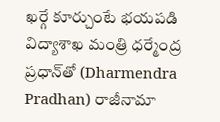ఖర్గే కూర్చుంటే భయపడి విద్యాశాఖ మంత్రి ధర్మేంద్ర ప్రధాన్‌తో (Dharmendra Pradhan) రాజీనామా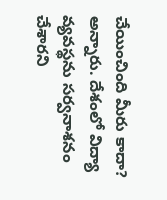చేయించింది మీరు కాదా? అన్నారు. దేశంలో విద్యా వ్యవస్థను సర్వనాశనం చేశార‌ని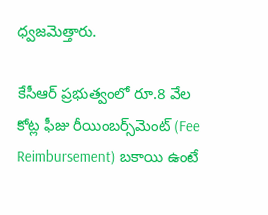ధ్వ‌జ‌మెత్తారు.

కేసీఆర్ ప్రభుత్వంలో రూ.8 వేల కోట్ల ఫీజు రీయింబర్స్‌మెంట్ (Fee Reimbursement) బకాయి ఉంటే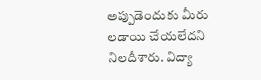అప్పుడెందుకు మీరు లడాయి చేయలేద‌ని నిల‌దీశారు. విద్యా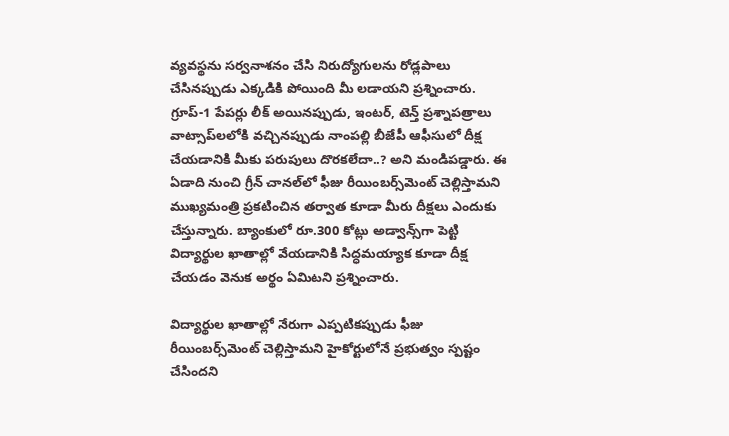వ్యవస్థను సర్వనాశనం చేసి నిరుద్యోగులను రోడ్లపాలు చేసినప్పుడు ఎక్కడికి పోయింది మీ లడాయని ప్ర‌శ్నించారు. గ్రూప్-1 పేపర్లు లీక్ అయినప్పుడు, ఇంటర్, టెన్త్ ప్రశ్నాపత్రాలు వాట్సాప్‌లలోకి వచ్చినప్పుడు నాంపల్లి బీజేపీ ఆఫీసులో దీక్ష చేయడానికి మీకు పరుపులు దొరకలేదా..? అని మండిప‌డ్డారు. ఈ ఏడాది నుంచి గ్రీన్ చానల్‌లో ఫీజు రీయింబర్స్‌మెంట్ చెల్లిస్తామని ముఖ్యమంత్రి ప్రకటించిన తర్వాత కూడా మీరు దీక్షలు ఎందుకు చేస్తున్నారు. బ్యాంకులో రూ.300 కోట్లు అడ్వాన్స్‌గా పెట్టి విద్యార్థుల ఖాతాల్లో వేయడానికి సిద్ధమయ్యాక కూడా దీక్ష చేయడం వెనుక అర్థం ఏమిట‌ని ప్ర‌శ్నించారు.

విద్యార్థుల ఖాతాల్లో నేరుగా ఎప్పటికప్పుడు ఫీజు రీయింబర్స్‌మెంట్ చెల్లిస్తామని హైకోర్టులోనే ప్రభుత్వం స్పష్టం చేసింద‌ని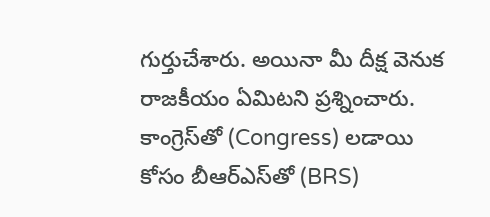గుర్తుచేశారు. అయినా మీ దీక్ష వెనుక రాజకీయం ఏమిట‌ని ప్ర‌శ్నించారు. కాంగ్రెస్‌తో (Congress) లడాయి కోసం బీఆర్ఎస్‌తో (BRS)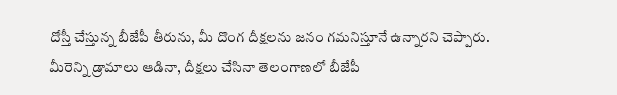దోస్తీ చేస్తున్న బీజేపీ తీరును, మీ దొంగ దీక్షలను జనం గమనిస్తూనే ఉన్నారని చెప్పారు. మీరెన్ని డ్రామాలు ఆడినా, దీక్షలు చేసినా తెలంగాణలో బీజేపీ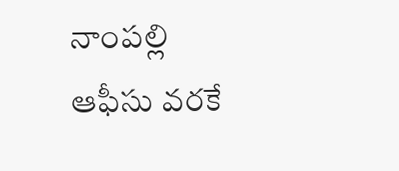నాంపల్లి ఆఫీసు వరకే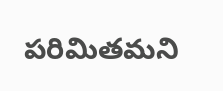పరిమితమ‌ని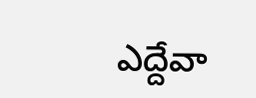ఎద్దేవా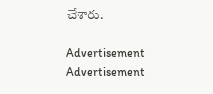చేశారు.

Advertisement
Advertisement